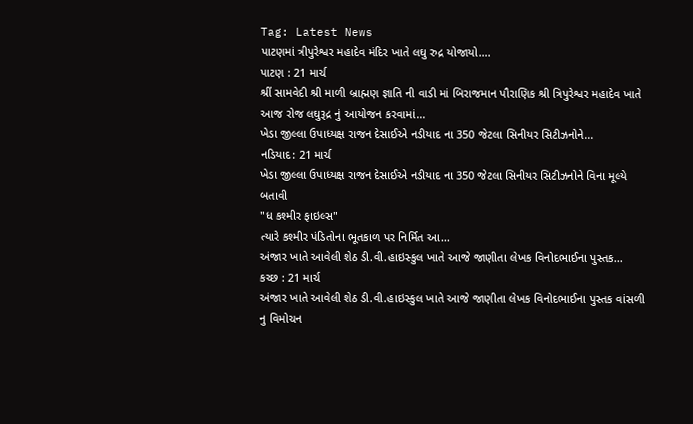Tag: Latest News
પાટણમાં ત્રીપુરેશ્વર મહાદેવ મંદિર ખાતે લઘુ રુદ્ર યોજાયો….
પાટણ : 21 માર્ચ
શ્રીં સામવેદી શ્રી માળી બ્રાહ્મણ જ્ઞાતિ ની વાડી માં બિરાજમાન પૌરાણિક શ્રી ત્રિપુરેશ્વર મહાદેવ ખાતે આજ રોજ લઘુરૂદ્ર નું આયોજન કરવામાં...
ખેડા જીલ્લા ઉપાધ્યક્ષ રાજન દેસાઈએ નડીયાદ ના 350 જેટલા સિનીયર સિટીઝનોને...
નડિયાદ: 21 માર્ચ
ખેડા જીલ્લા ઉપાધ્યક્ષ રાજન દેસાઈએ નડીયાદ ના 350 જેટલા સિનીયર સિટીઝનોને વિના મૂલ્યે બતાવી
"ધ કશ્મીર ફાઇલ્સ"
ત્યારે કશ્મીર પંડિતોના ભૂતકાળ પર નિર્મિત આ...
અંજાર ખાતે આવેલી શેઠ ડી.વી.હાઇસ્કુલ ખાતે આજે જાણીતા લેખક વિનોદભાઈના પુસ્તક...
કચ્છ : 21 માર્ચ
અંજાર ખાતે આવેલી શેઠ ડી.વી.હાઇસ્કુલ ખાતે આજે જાણીતા લેખક વિનોદભાઈના પુસ્તક વાંસળી નુ વિમોચન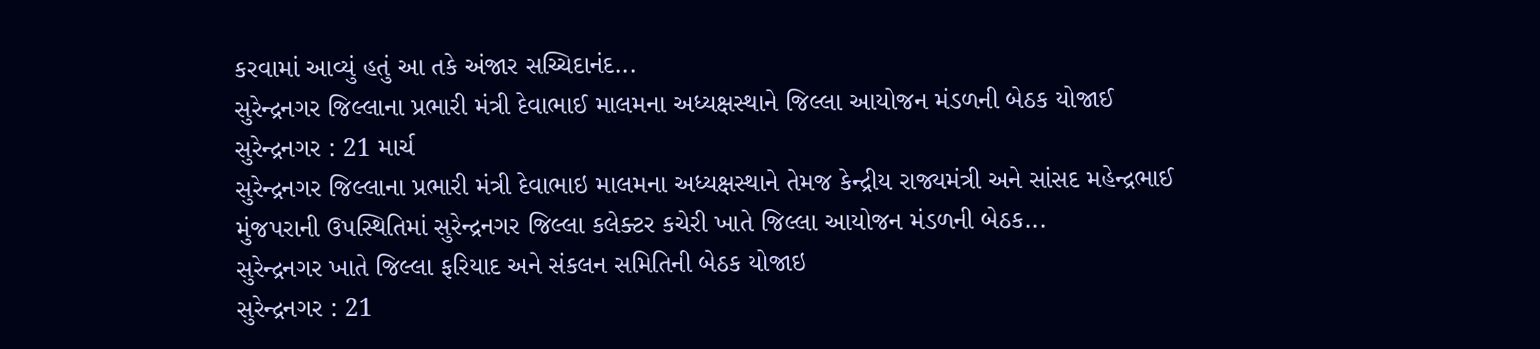કરવામાં આવ્યું હતું આ તકે અંજાર સચ્ચિદાનંદ...
સુરેન્દ્રનગર જિલ્લાના પ્રભારી મંત્રી દેવાભાઈ માલમના અધ્યક્ષસ્થાને જિલ્લા આયોજન મંડળની બેઠક યોજાઈ
સુરેન્દ્રનગર : 21 માર્ચ
સુરેન્દ્રનગર જિલ્લાના પ્રભારી મંત્રી દેવાભાઇ માલમના અધ્યક્ષસ્થાને તેમજ કેન્દ્રીય રાજ્યમંત્રી અને સાંસદ મહેન્દ્રભાઈ મુંજપરાની ઉપસ્થિતિમાં સુરેન્દ્રનગર જિલ્લા કલેક્ટર કચેરી ખાતે જિલ્લા આયોજન મંડળની બેઠક...
સુરેન્દ્રનગર ખાતે જિલ્લા ફરિયાદ અને સંકલન સમિતિની બેઠક યોજાઇ
સુરેન્દ્રનગર : 21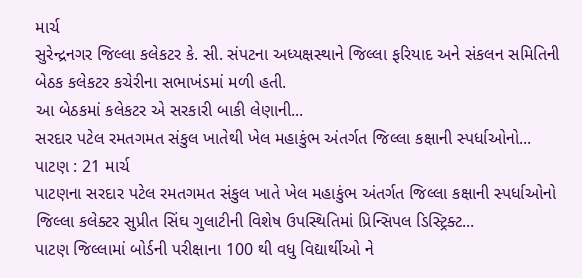માર્ચ
સુરેન્દ્રનગર જિલ્લા કલેકટર કે. સી. સંપટના અધ્યક્ષસ્થાને જિલ્લા ફરિયાદ અને સંકલન સમિતિની બેઠક કલેકટર કચેરીના સભાખંડમાં મળી હતી.
આ બેઠકમાં કલેકટર એ સરકારી બાકી લેણાની...
સરદાર પટેલ રમતગમત સંકુલ ખાતેથી ખેલ મહાકુંભ અંતર્ગત જિલ્લા કક્ષાની સ્પર્ધાઓનો...
પાટણ : 21 માર્ચ
પાટણના સરદાર પટેલ રમતગમત સંકુલ ખાતે ખેલ મહાકુંભ અંતર્ગત જિલ્લા કક્ષાની સ્પર્ધાઓનો જિલ્લા કલેક્ટર સુપ્રીત સિંઘ ગુલાટીની વિશેષ ઉપસ્થિતિમાં પ્રિન્સિપલ ડિસ્ટ્રિક્ટ...
પાટણ જિલ્લામાં બોર્ડની પરીક્ષાના 100 થી વધુ વિદ્યાર્થીઓ ને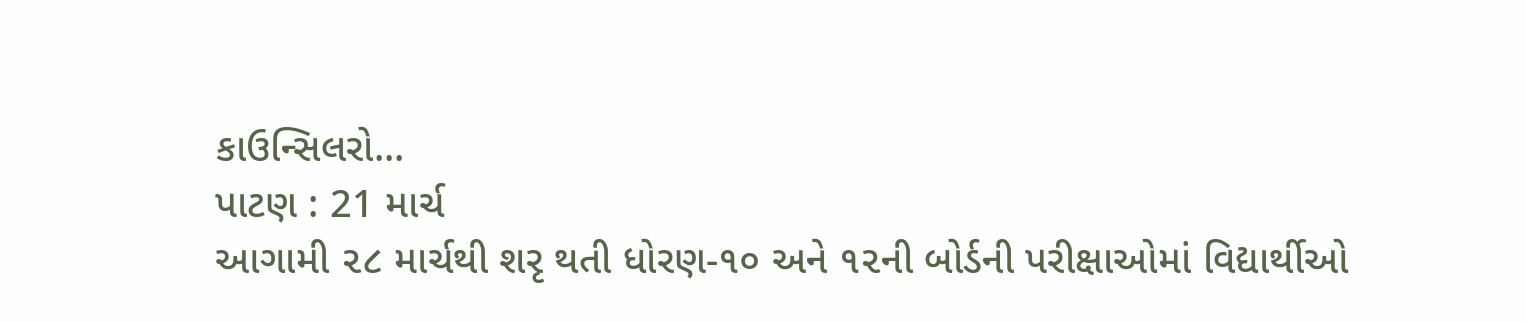કાઉન્સિલરો...
પાટણ : 21 માર્ચ
આગામી ૨૮ માર્ચથી શરૃ થતી ધોરણ-૧૦ અને ૧૨ની બોર્ડની પરીક્ષાઓમાં વિદ્યાર્થીઓ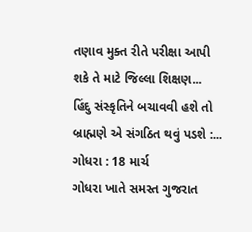તણાવ મુક્ત રીતે પરીક્ષા આપી શકે તે માટે જિલ્લા શિક્ષણ...
હિંદુ સંસ્કૃતિને બચાવવી હશે તો બ્રાહ્મણે એ સંગઠિત થવું પડશે :...
ગોધરા : 18 માર્ચ
ગોધરા ખાતે સમસ્ત ગુજરાત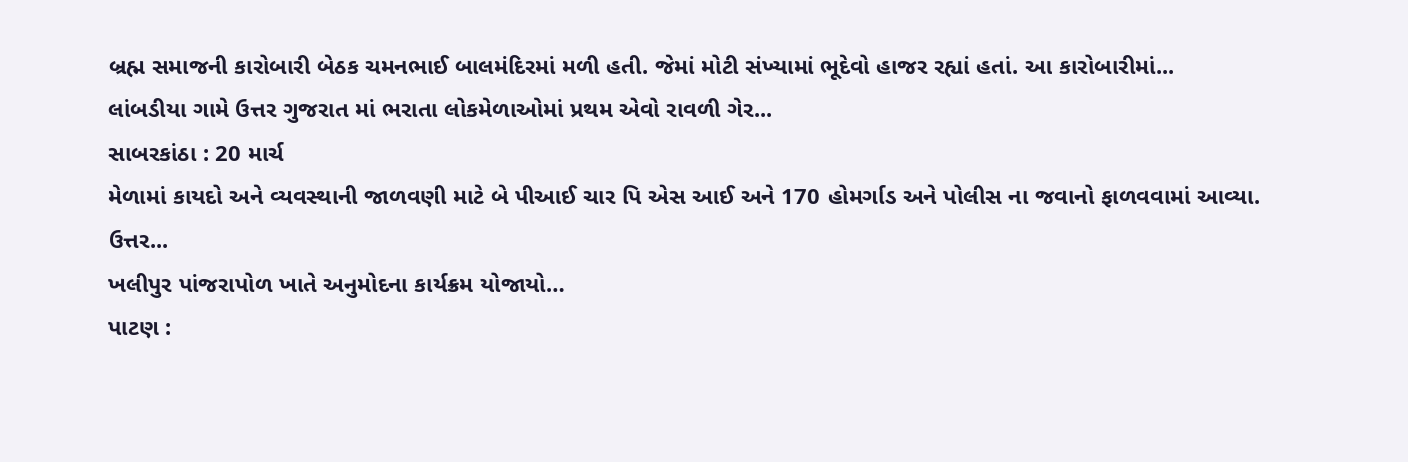બ્રહ્મ સમાજની કારોબારી બેઠક ચમનભાઈ બાલમંદિરમાં મળી હતી. જેમાં મોટી સંખ્યામાં ભૂદેવો હાજર રહ્યાં હતાં. આ કારોબારીમાં...
લાંબડીયા ગામે ઉત્તર ગુજરાત માં ભરાતા લોકમેળાઓમાં પ્રથમ એવો રાવળી ગેર...
સાબરકાંઠા : 20 માર્ચ
મેળામાં કાયદો અને વ્યવસ્થાની જાળવણી માટે બે પીઆઈ ચાર પિ એસ આઈ અને 170 હોમર્ગાડ અને પોલીસ ના જવાનો ફાળવવામાં આવ્યા.
ઉત્તર...
ખલીપુર પાંજરાપોળ ખાતે અનુમોદના કાર્યક્રમ યોજાયો…
પાટણ :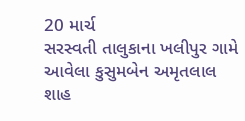20 માર્ચ
સરસ્વતી તાલુકાના ખલીપુર ગામે આવેલા કુસુમબેન અમૃતલાલ શાહ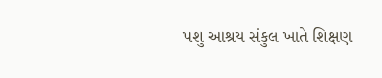પશુ આશ્રય સંકુલ ખાતે શિક્ષણ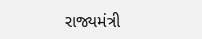રાજ્યમંત્રી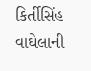કિર્તીસિંહ વાઘેલાની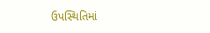ઉપસ્થિતિમાં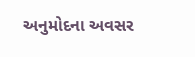અનુમોદના અવસર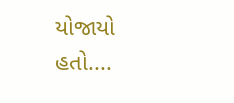યોજાયો હતો....